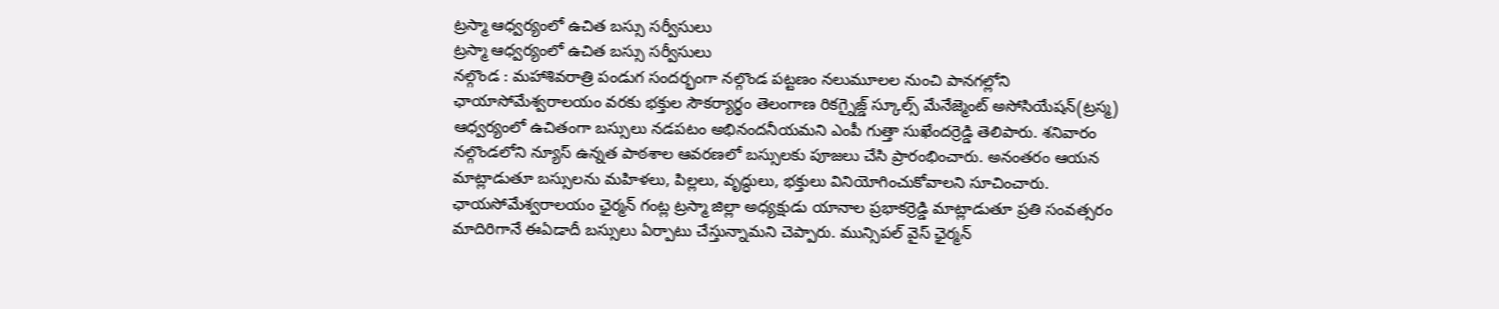ట్రస్మా ఆధ్వర్యంలో ఉచిత బస్సు సర్వీసులు
ట్రస్మా ఆధ్వర్యంలో ఉచిత బస్సు సర్వీసులు
నల్గొండ : మహాశివరాత్రి పండుగ సందర్భంగా నల్గొండ పట్టణం నలుమూలల నుంచి పానగల్లోని ఛాయాసోమేశ్వరాలయం వరకు భక్తుల సౌకర్యార్థం తెలంగాణ రికగ్నైజ్డ్ స్కూల్స్ మేనేజ్మెంట్ అసోసియేషన్(ట్రస్మ) ఆధ్వర్యంలో ఉచితంగా బస్సులు నడపటం అభినందనీయమని ఎంపీ గుత్తా సుఖేందర్రెడ్డి తెలిపారు. శనివారం నల్గొండలోని న్యూస్ ఉన్నత పాఠశాల ఆవరణలో బస్సులకు పూజలు చేసి ప్రారంభించారు. అనంతరం ఆయన మాట్లాడుతూ బస్సులను మహిళలు, పిల్లలు, వృద్ధులు, భక్తులు వినియోగించుకోవాలని సూచించారు. ఛాయసోమేశ్వరాలయం ఛైర్మన్ గంట్ల ట్రస్మా జిల్లా అధ్యక్షుడు యానాల ప్రభాకర్రెడ్డి మాట్లాడుతూ ప్రతి సంవత్సరం మాదిరిగానే ఈఏడాదీ బస్సులు ఏర్పాటు చేస్తున్నామని చెప్పారు. మున్సిపల్ వైస్ ఛైర్మన్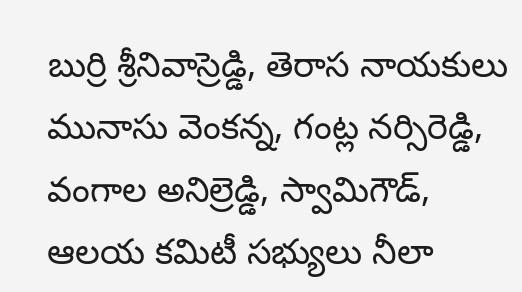బుర్రి శ్రీనివాస్రెడ్డి, తెరాస నాయకులు మునాసు వెంకన్న, గంట్ల నర్సిరెడ్డి, వంగాల అనిల్రెడ్డి, స్వామిగౌడ్, ఆలయ కమిటీ సభ్యులు నీలా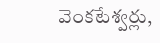వెంకటేశ్వర్లు,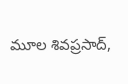మూల శివప్రసాద్,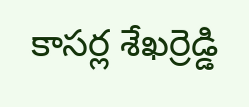కాసర్ల శేఖర్రెడ్డి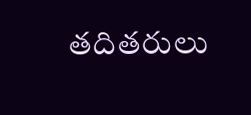తదితరులు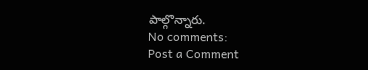పాల్గొన్నారు.
No comments:
Post a Comment